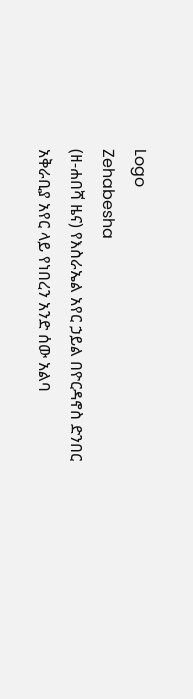Logo
Zehabesha
(ዘ-ሐበሻ ዜና) የእስራኤል አየር ኃይል በዮርዳኖስ ድንበር አቅራቢያ አየር ላይ የነበረን አንድ ሰው አልባ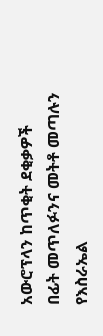አውሮፕላን ከጥቂት ደቂቃዎች በፊት መጥለፉንና መትቶ መጣሉን የእስራኤል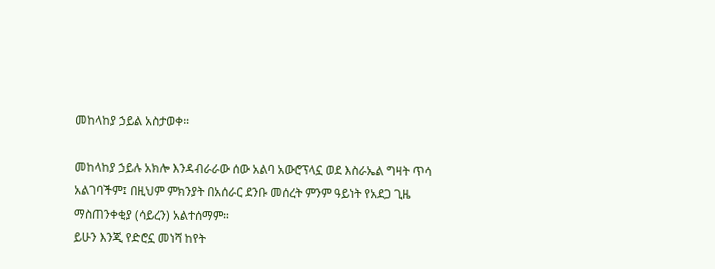መከላከያ ኃይል አስታወቀ።

መከላከያ ኃይሉ አክሎ እንዳብራራው ሰው አልባ አውሮፕላኗ ወደ እስራኤል ግዛት ጥሳ አልገባችም፤ በዚህም ምክንያት በአሰራር ደንቡ መሰረት ምንም ዓይነት የአደጋ ጊዜ ማስጠንቀቂያ (ሳይረን) አልተሰማም።
ይሁን እንጂ የድሮኗ መነሻ ከየት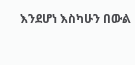እንደሆነ እስካሁን በውል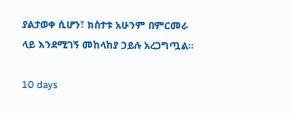ያልታወቀ ሲሆን፣ ክስተቱ አሁንም በምርመራ ላይ እንደሚገኝ መከላከያ ኃይሉ አረጋግጧል።

10 days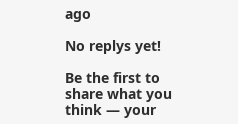ago

No replys yet!

Be the first to share what you think — your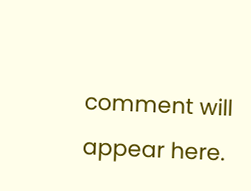comment will appear here.